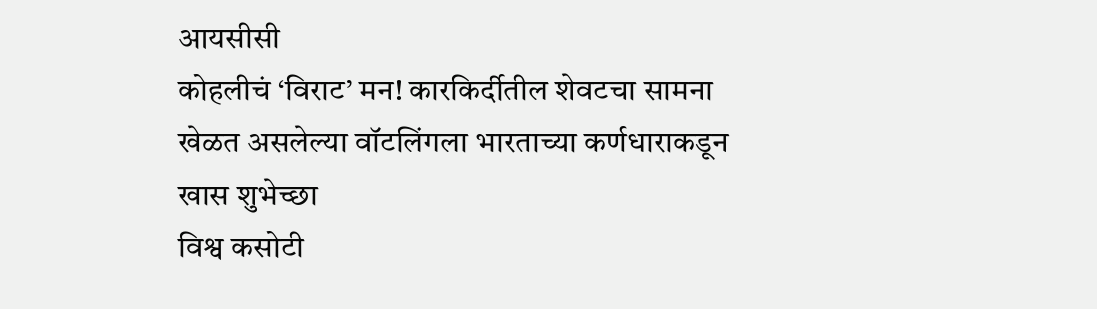आयसीसी
कोहलीचं ‘विराट’ मन! कारकिर्दीतील शेवटचा सामना खेळत असलेल्या वॉटलिंगला भारताच्या कर्णधाराकडून खास शुभेच्छा
विश्व कसोटी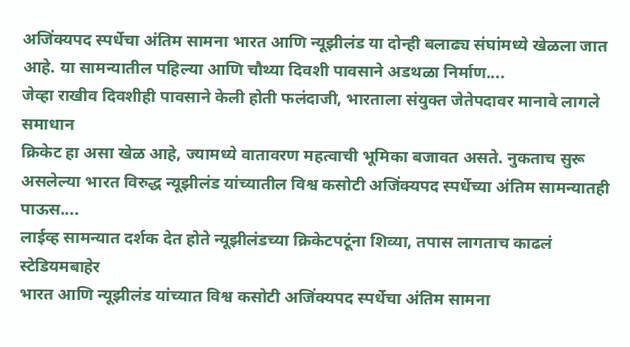अजिंक्यपद स्पर्धेचा अंतिम सामना भारत आणि न्यूझीलंड या दोन्ही बलाढ्य संघांमध्ये खेळला जात आहे. या सामन्यातील पहिल्या आणि चौथ्या दिवशी पावसाने अडथळा निर्माण....
जेव्हा राखीव दिवशीही पावसाने केली होती फलंदाजी, भारताला संयुक्त जेतेपदावर मानावे लागले समाधान
क्रिकेट हा असा खेळ आहे, ज्यामध्ये वातावरण महत्वाची भूमिका बजावत असते. नुकताच सुरू असलेल्या भारत विरुद्ध न्यूझीलंड यांच्यातील विश्व कसोटी अजिंक्यपद स्पर्धेच्या अंतिम सामन्यातही पाऊस....
लाईव्ह सामन्यात दर्शक देत होते न्यूझीलंडच्या क्रिकेटपटूंना शिव्या, तपास लागताच काढलं स्टेडियमबाहेर
भारत आणि न्यूझीलंड यांच्यात विश्व कसोटी अजिंक्यपद स्पर्धेचा अंतिम सामना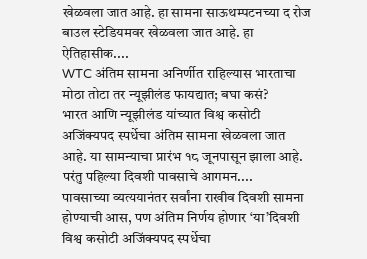खेळवला जात आहे. हा सामना साऊथम्पटनच्या द रोज बाउल स्टेडियमवर खेळवला जात आहे. हा ऐतिहासीक....
WTC अंतिम सामना अनिर्णीत राहिल्यास भारताचा मोठा तोटा तर न्यूझीलंड फायद्यात; बघा कसं?
भारत आणि न्यूझीलंड यांच्यात विश्व कसोटी अजिंक्यपद स्पर्धेचा अंतिम सामना खेळवला जात आहे. या सामन्याचा प्रारंभ १८ जूनपासून झाला आहे. परंतु पहिल्या दिवशी पावसाचे आगमन....
पावसाच्या व्यत्ययानंतर सर्वांना राखीव दिवशी सामना होण्याची आस, पण अंतिम निर्णय होणार ‘या’दिवशी
विश्व कसोटी अजिंक्यपद स्पर्धेचा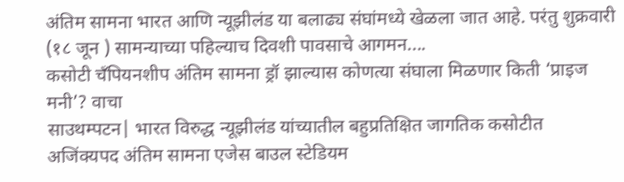अंतिम सामना भारत आणि न्यूझीलंड या बलाढ्य संघांमध्ये खेळला जात आहे. परंतु शुक्रवारी (१८ जून ) सामन्याच्या पहिल्याच दिवशी पावसाचे आगमन....
कसोटी चँपियनशीप अंतिम सामना ड्रॉ झाल्यास कोणत्या संघाला मिळणार किती ‘प्राइज मनी’? वाचा
साउथम्पटन| भारत विरुद्ध न्यूझीलंड यांच्यातील बहुप्रतिक्षित जागतिक कसोटीत अजिंक्यपद अंतिम सामना एजेस बाउल स्टेडियम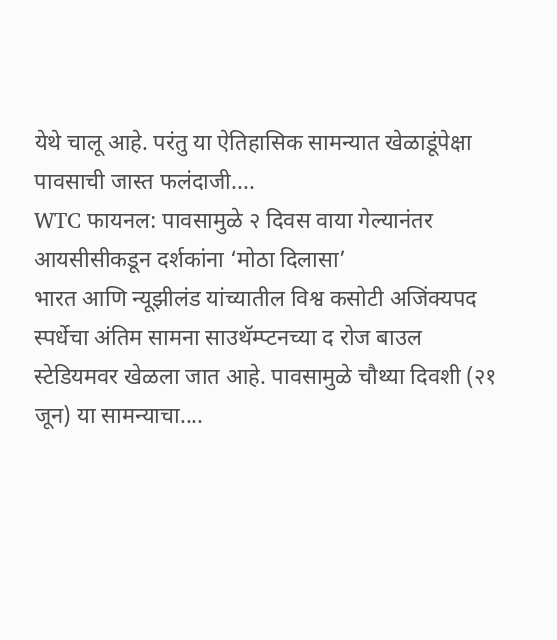येथे चालू आहे. परंतु या ऐतिहासिक सामन्यात खेळाडूंपेक्षा पावसाची जास्त फलंदाजी....
WTC फायनल: पावसामुळे २ दिवस वाया गेल्यानंतर आयसीसीकडून दर्शकांना ‘मोठा दिलासा’
भारत आणि न्यूझीलंड यांच्यातील विश्व कसोटी अजिंक्यपद स्पर्धेचा अंतिम सामना साउथॅम्प्टनच्या द रोज बाउल स्टेडियमवर खेळला जात आहे. पावसामुळे चौथ्या दिवशी (२१ जून) या सामन्याचा....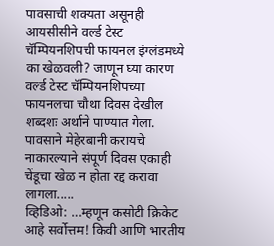पावसाची शक्यता असूनही आयसीसीने वर्ल्ड टेस्ट चॅम्पियनशिपची फायनल इंग्लंडमध्ये का खेळवली? जाणून घ्या कारण
वर्ल्ड टेस्ट चॅम्पियनशिपच्या फायनलचा चौथा दिवस देखील शब्दशः अर्थाने पाण्यात गेला. पावसाने मेहेरबानी करायचे नाकारल्याने संपूर्ण दिवस एकाही चेंडूचा खेळ न होता रद्द करावा लागला.....
व्हिडिओ: …म्हणून कसोटी क्रिकेट आहे सर्वोत्तम! किवी आणि भारतीय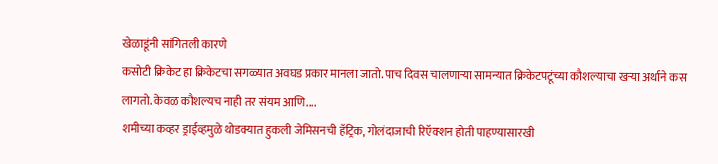खेळाडूंनी सांगितली कारणे
कसोटी क्रिकेट हा क्रिकेटचा सगळ्यात अवघड प्रकार मानला जातो. पाच दिवस चालणाऱ्या सामन्यात क्रिकेटपटूंच्या कौशल्याचा खऱ्या अर्थाने कस लागतो. केवळ कौशल्यच नाही तर संयम आणि....
शमीच्या कव्हर ड्राईव्हमुळे थोडक्यात हुकली जेमिसनची हॅट्रिक, गोलंदाजाची रिऍक्शन होती पाहण्यासारखी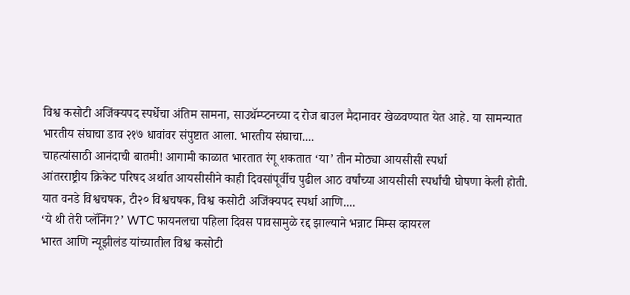विश्व कसोटी अजिंक्यपद स्पर्धेचा अंतिम सामना, साउथॅम्प्टनच्या द रोज बाउल मैदानावर खेळवण्यात येत आहे. या सामन्यात भारतीय संघाचा डाव २१७ धावांवर संपुष्टात आला. भारतीय संघाचा....
चाहत्यांसाठी आनंदाची बातमी! आगामी काळात भारतात रंगू शकतात ‘या’ तीन मोठ्या आयसीसी स्पर्धा
आंतरराष्ट्रीय क्रिकेट परिषद अर्थात आयसीसीने काही दिवसांपूर्वीच पुढील आठ वर्षांच्या आयसीसी स्पर्धांची घोषणा केली होती. यात वनडे विश्वचषक, टी२० विश्वचषक, विश्व कसोटी अजिंक्यपद स्पर्धा आणि....
‘ये थी तेरी प्लॅनिंग?’ WTC फायनलचा पहिला दिवस पावसामुळे रद्द झाल्याने भन्नाट मिम्स व्हायरल
भारत आणि न्यूझीलंड यांच्यातील विश्व कसोटी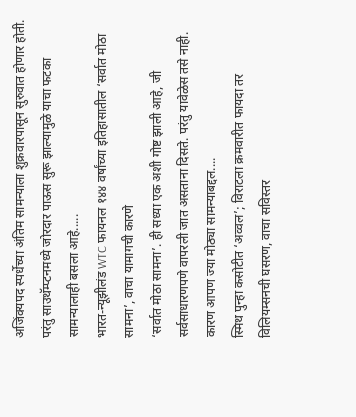अजिंक्यपद स्पर्धेच्या अंतिम सामन्याला शुक्रवारपासून सुरुवात होणार होती. परंतु साउथॅम्प्टनमध्ये जोरदार पाऊस सुरू झाल्यामुळे याचा फटका सामन्यालाही बसला आहे.....
भारत-न्यूझीलंड WTC फायनल १४४ वर्षांच्या इतिहासातील ‘सर्वात मोठा सामना’, वाचा यामागची कारणे
‘सर्वात मोठा सामना’. ही सध्या एक अशी गोष्ट झाली आहे, जी सर्वसाधारणपणे वापरली जात असताना दिसते. परंतु यावेळेस तसे नाही. कारण आपण ज्या मोठ्या सामन्याबद्दल....
स्मिथ पुन्हा कसोटीत ‘अव्वल’; विराटला क्रमवारीत फायदा तर विलियम्सनची घसरण, वाचा सविस्तर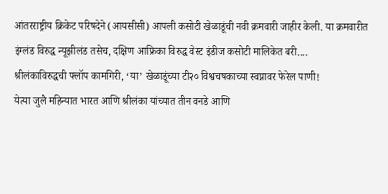आंतरराष्ट्रीय क्रिकेट परिषदेने (आयसीसी) आपली कसोटी खेळाडूंची नवी क्रमवारी जाहीर केली. या क्रमवारीत इंग्लंड विरुद्ध न्यूझीलंड तसेच, दक्षिण आफ्रिका विरुद्ध वेस्ट इंडीज कसोटी मालिकेत बरी....
श्रीलंकाविरुद्धची फ्लॉप कामगिरी, ‘या’ खेळाडूंच्या टी२० विश्वचषकाच्या स्वप्नावर फेरेल पाणी!
येत्या जुलै महिन्यात भारत आणि श्रीलंका यांच्यात तीन वनडे आणि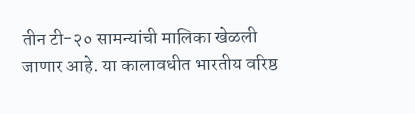तीन टी-२० सामन्यांची मालिका खेळली जाणार आहे. या कालावधीत भारतीय वरिष्ठ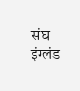संघ इंग्लंड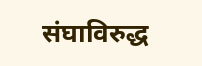संघाविरुद्ध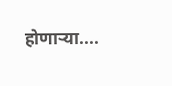होणाऱ्या....